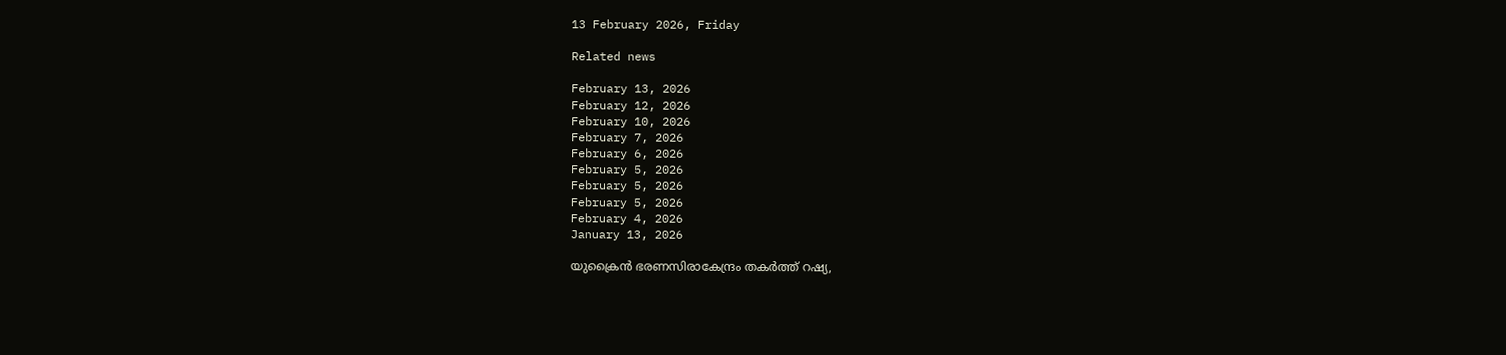13 February 2026, Friday

Related news

February 13, 2026
February 12, 2026
February 10, 2026
February 7, 2026
February 6, 2026
February 5, 2026
February 5, 2026
February 5, 2026
February 4, 2026
January 13, 2026

യുക്രൈൻ ഭരണസിരാകേന്ദ്രം തകർത്ത് റഷ്യ,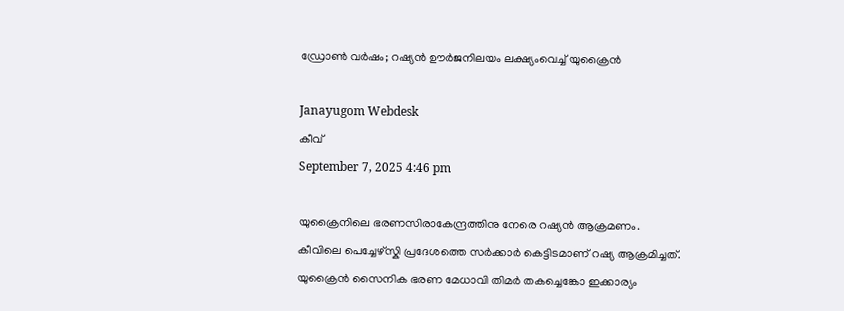ഡ്രോൺ വർഷം; റഷ്യൻ ഊർജനിലയം ലക്ഷ്യംവെച്ച് യുക്രൈൻ

Janayugom Webdesk
കീവ്
September 7, 2025 4:46 pm

യുക്രൈനിലെ ഭരണസിരാകേന്ദ്രത്തിനു നേരെ റഷ്യൻ ആക്രമണം. കീവിലെ പെച്ചേഴ്സ്കി പ്രദേശത്തെ സർക്കാർ കെട്ടിടമാണ് റഷ്യ ആക്രമിച്ചത്. യുക്രൈൻ സൈനിക ഭരണ മേധാവി തിമർ തകച്ചെങ്കോ ഇക്കാര്യം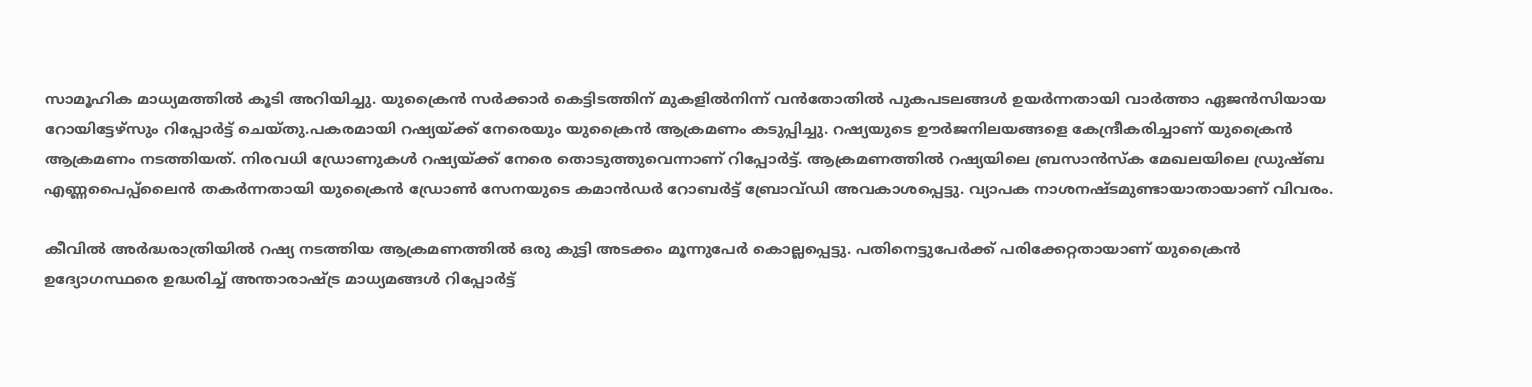സാമൂഹിക മാധ്യമത്തിൽ കൂടി അറിയിച്ചു. യുക്രൈൻ സർക്കാർ കെട്ടിടത്തിന് മുകളിൽനിന്ന് വൻതോതിൽ പുകപടലങ്ങൾ ഉയർന്നതായി വാർത്താ ഏജൻസിയായ റോയിട്ടേഴ്സും റിപ്പോർട്ട് ചെയ്തു.പകരമായി റഷ്യയ്ക്ക് നേരെയും യുക്രൈൻ ആക്രമണം കടുപ്പിച്ചു. റഷ്യയുടെ ഊർജനിലയങ്ങളെ കേന്ദ്രീകരിച്ചാണ് യുക്രൈൻ ആക്രമണം നടത്തിയത്. നിരവധി ഡ്രോണുകൾ റഷ്യയ്ക്ക് നേരെ തൊടുത്തുവെന്നാണ് റിപ്പോർട്ട്. ആക്രമണത്തിൽ റഷ്യയിലെ ബ്രസാൻസ്ക മേഖലയിലെ ഡ്രുഷ്ബ എണ്ണപൈപ്പ്ലൈൻ തകർന്നതായി യുക്രൈൻ ഡ്രോൺ സേനയുടെ കമാൻഡർ റോബർട്ട് ബ്രോവ്ഡി അവകാശപ്പെട്ടു. വ്യാപക നാശനഷ്ടമുണ്ടായാതായാണ് വിവരം.

കീവിൽ അർദ്ധരാത്രിയിൽ റഷ്യ നടത്തിയ ആക്രമണത്തിൽ ഒരു കുട്ടി അടക്കം മൂന്നുപേർ കൊല്ലപ്പെട്ടു. പതിനെട്ടുപേർക്ക് പരിക്കേറ്റതായാണ് യുക്രൈൻ ഉദ്യോഗസ്ഥരെ ഉദ്ധരിച്ച് അന്താരാഷ്ട്ര മാധ്യമങ്ങൾ റിപ്പോർട്ട്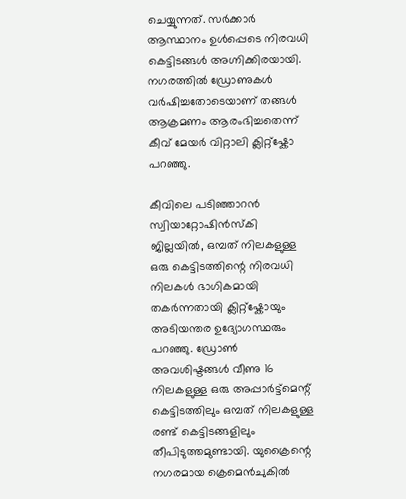ചെയ്യുന്നത്. സർക്കാർ ആസ്ഥാനം ഉൾപ്പെടെ നിരവധി കെട്ടിടങ്ങൾ അഗ്നിക്കിരയായി. നഗരത്തിൽ ഡ്രോണുകൾ വർഷിച്ചതോടെയാണ് തങ്ങൾ ആക്രമണം ആരംഭിച്ചതെന്ന് കീവ് മേയർ വിറ്റാലി ക്ലിറ്റ്ഷ്കോ പറഞ്ഞു.

കീവിലെ പടിഞ്ഞാറൻ സ്വിയാറ്റോഷിൻസ്കി ജില്ലയിൽ, ഒമ്പത് നിലകളുള്ള ഒരു കെട്ടിടത്തിന്റെ നിരവധി നിലകൾ ഭാഗികമായി തകർന്നതായി ക്ലിറ്റ്ഷ്കോയും അടിയന്തര ഉദ്യോഗസ്ഥരും പറഞ്ഞു. ഡ്രോണ്‍ അവശിഷ്ടങ്ങള്‍ വീണു 16 നിലകളുള്ള ഒരു അപ്പാർട്ട്‌മെന്റ് കെട്ടിടത്തിലും ഒമ്പത് നിലകളുള്ള രണ്ട് കെട്ടിടങ്ങളിലും തീപിടുത്തമുണ്ടായി. യുക്രൈന്റെ നഗരമായ ക്രെമെൻചുകിൽ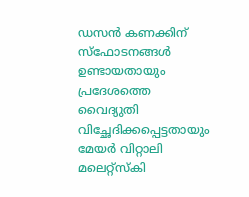ഡസൻ കണക്കിന് സ്ഫോടനങ്ങൾ ഉണ്ടായതായും പ്രദേശത്തെ വൈദ്യുതി വിച്ഛേദിക്കപ്പെട്ടതായും മേയർ വിറ്റാലി മലെറ്റ്സ്കി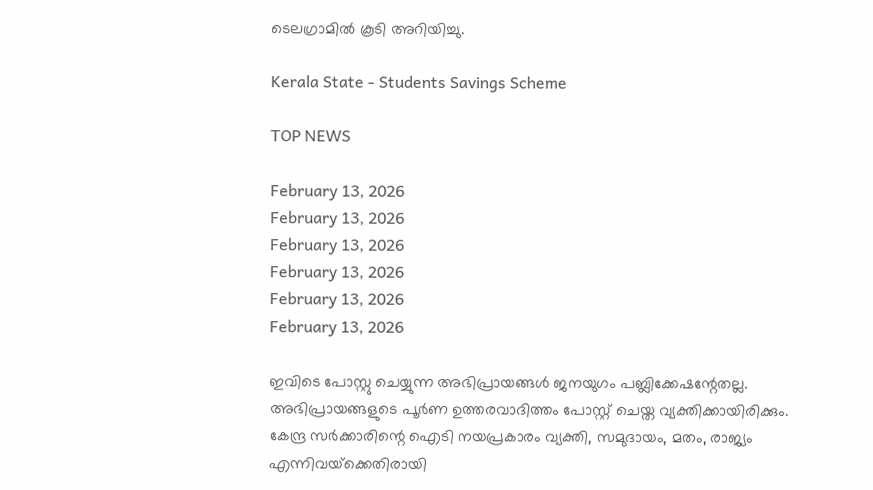ടെലഗ്രാമിൽ കൂടി അറിയിച്ചു.

Kerala State - Students Savings Scheme

TOP NEWS

February 13, 2026
February 13, 2026
February 13, 2026
February 13, 2026
February 13, 2026
February 13, 2026

ഇവിടെ പോസ്റ്റു ചെയ്യുന്ന അഭിപ്രായങ്ങള്‍ ജനയുഗം പബ്ലിക്കേഷന്റേതല്ല. അഭിപ്രായങ്ങളുടെ പൂര്‍ണ ഉത്തരവാദിത്തം പോസ്റ്റ് ചെയ്ത വ്യക്തിക്കായിരിക്കും. കേന്ദ്ര സര്‍ക്കാരിന്റെ ഐടി നയപ്രകാരം വ്യക്തി, സമുദായം, മതം, രാജ്യം എന്നിവയ്‌ക്കെതിരായി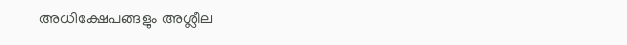അധിക്ഷേപങ്ങളും അശ്ലീല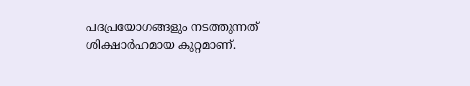പദപ്രയോഗങ്ങളും നടത്തുന്നത് ശിക്ഷാര്‍ഹമായ കുറ്റമാണ്.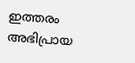ഇത്തരം അഭിപ്രായ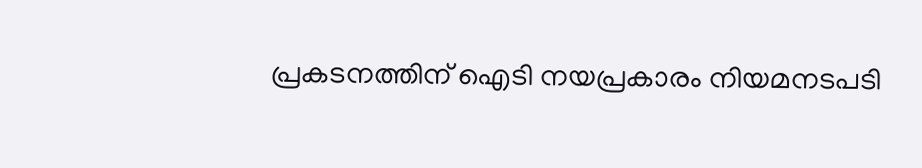പ്രകടനത്തിന് ഐടി നയപ്രകാരം നിയമനടപടി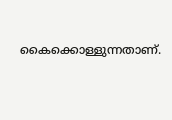കൈക്കൊള്ളുന്നതാണ്.